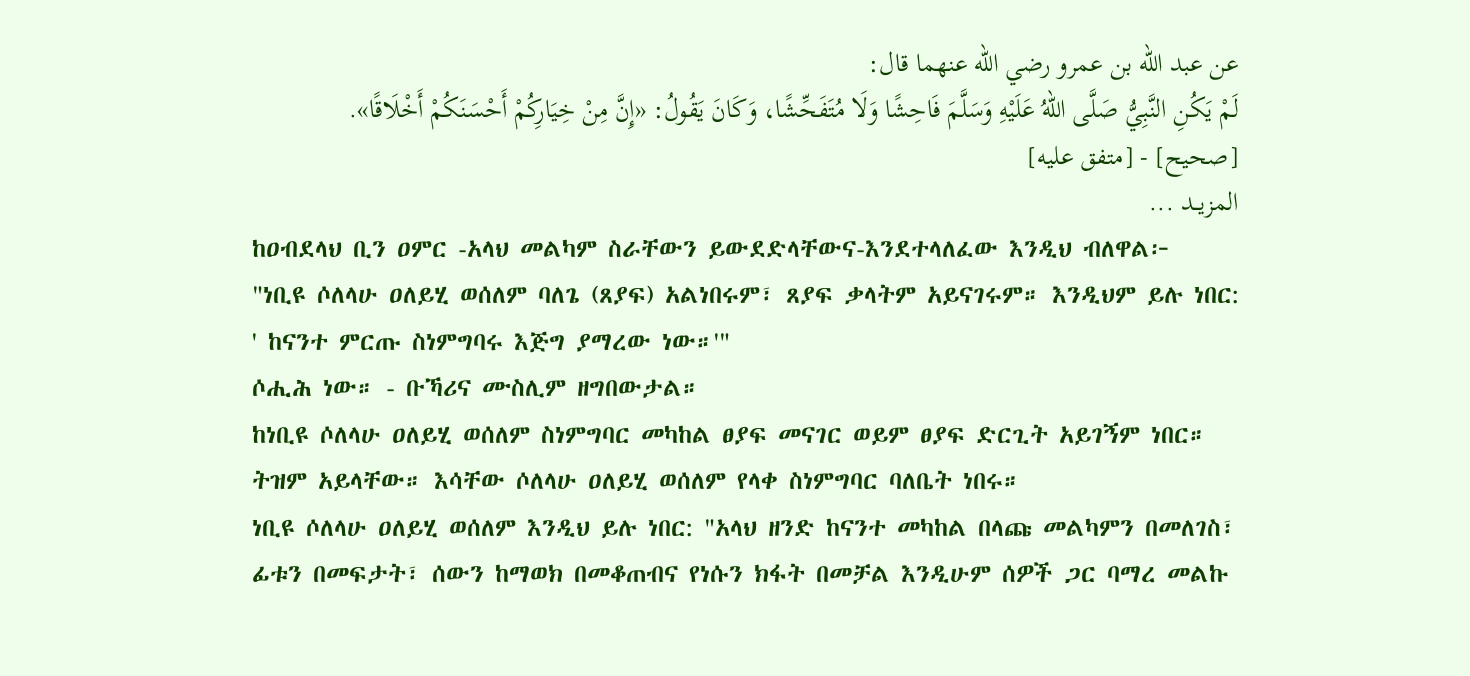عن عبد الله بن عمرو رضي الله عنهما قال:
لَمْ يَكُنِ النَّبِيُّ صَلَّى اللهُ عَلَيْهِ وَسَلَّمَ فَاحِشًا وَلَا مُتَفَحِّشًا، وَكَانَ يَقُولُ: «إِنَّ مِنْ خِيَارِكُمْ أَحْسَنَكُمْ أَخْلَاقًا».
[صحيح] - [متفق عليه]
المزيــد ...
ከዐብደላህ ቢን ዐምር -አላህ መልካም ስራቸውን ይውደድላቸውና-እንደተላለፈው እንዲህ ብለዋል፦
"ነቢዩ ሶለላሁ ዐለይሂ ወሰለም ባለጌ (ጸያፍ) አልነበሩም፣ ጸያፍ ቃላትም አይናገሩም። እንዲህም ይሉ ነበር: ' ከናንተ ምርጡ ስነምግባሩ እጅግ ያማረው ነው።'"
ሶሒሕ ነው። - ቡኻሪና ሙስሊም ዘግበውታል።
ከነቢዩ ሶለላሁ ዐለይሂ ወሰለም ስነምግባር መካከል ፀያፍ መናገር ወይም ፀያፍ ድርጊት አይገኝም ነበር። ትዝም አይላቸው። እሳቸው ሶለላሁ ዐለይሂ ወሰለም የላቀ ስነምግባር ባለቤት ነበሩ።
ነቢዩ ሶለላሁ ዐለይሂ ወሰለም እንዲህ ይሉ ነበር: "አላህ ዘንድ ከናንተ መካከል በላጩ መልካምን በመለገስ፣ ፊቱን በመፍታት፣ ሰውን ከማወክ በመቆጠብና የነሱን ክፋት በመቻል እንዲሁም ሰዎች ጋር ባማረ መልኩ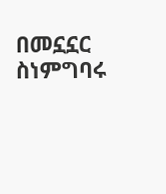በመኗኗር ስነምግባሩ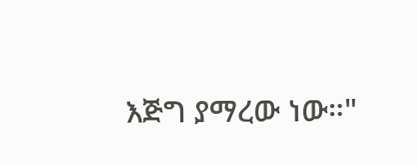እጅግ ያማረው ነው።"